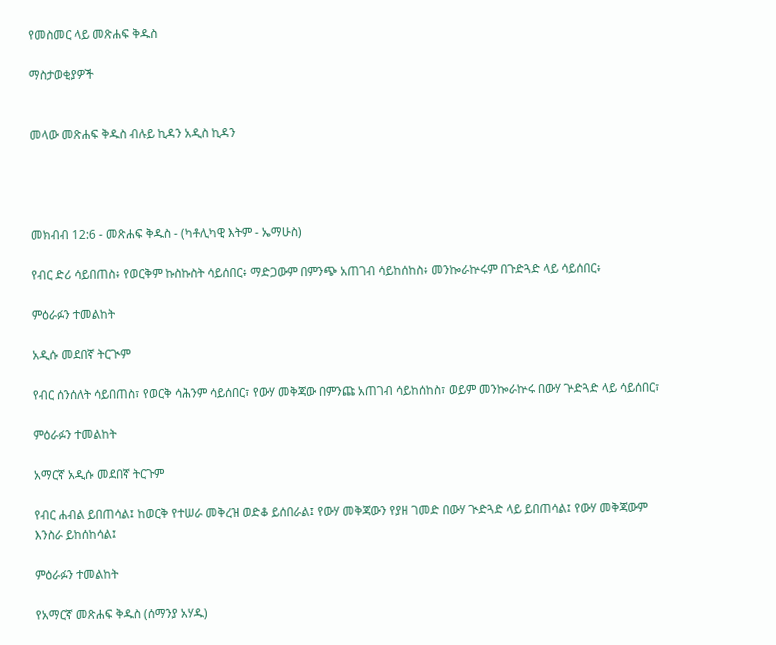የመስመር ላይ መጽሐፍ ቅዱስ

ማስታወቂያዎች


መላው መጽሐፍ ቅዱስ ብሉይ ኪዳን አዲስ ኪዳን




መክብብ 12:6 - መጽሐፍ ቅዱስ - (ካቶሊካዊ እትም - ኤማሁስ)

የብር ድሪ ሳይበጠስ፥ የወርቅም ኩስኩስት ሳይሰበር፥ ማድጋውም በምንጭ አጠገብ ሳይከሰከስ፥ መንኰራኵሩም በጉድጓድ ላይ ሳይሰበር፥

ምዕራፉን ተመልከት

አዲሱ መደበኛ ትርጒም

የብር ሰንሰለት ሳይበጠስ፣ የወርቅ ሳሕንም ሳይሰበር፣ የውሃ መቅጃው በምንጩ አጠገብ ሳይከሰከስ፣ ወይም መንኰራኵሩ በውሃ ጕድጓድ ላይ ሳይሰበር፣

ምዕራፉን ተመልከት

አማርኛ አዲሱ መደበኛ ትርጉም

የብር ሐብል ይበጠሳል፤ ከወርቅ የተሠራ መቅረዝ ወድቆ ይሰበራል፤ የውሃ መቅጃውን የያዘ ገመድ በውሃ ጒድጓድ ላይ ይበጠሳል፤ የውሃ መቅጃውም እንስራ ይከሰከሳል፤

ምዕራፉን ተመልከት

የአማርኛ መጽሐፍ ቅዱስ (ሰማንያ አሃዱ)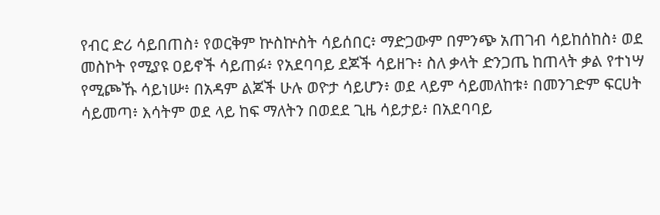የብር ድሪ ሳይበጠስ፥ የወርቅም ኵስኵስት ሳይሰበር፥ ማድጋውም በምንጭ አጠገብ ሳይከሰከስ፥ ወደ መስኮት የሚያዩ ዐይኖች ሳይጠፉ፥ የአደባባይ ደጆች ሳይዘጉ፥ ስለ ቃላት ድንጋጤ ከጠላት ቃል የተነሣ የሚጮኹ ሳይነሡ፥ በአዳም ልጆች ሁሉ ወዮታ ሳይሆን፥ ወደ ላይም ሳይመለከቱ፥ በመንገድም ፍርሀት ሳይመጣ፥ እሳትም ወደ ላይ ከፍ ማለትን በወደደ ጊዜ ሳይታይ፥ በአደባባይ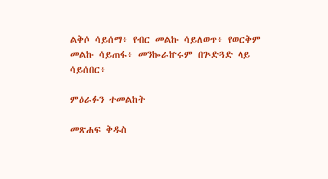ልቅሶ ሳይሰማ፥ የብር መልኩ ሳይለወጥ፥ የወርቅም መልኩ ሳይጠፋ፥ መንኰራኵሩም በጕድጓድ ላይ ሳይሰበር፥

ምዕራፉን ተመልከት

መጽሐፍ ቅዱስ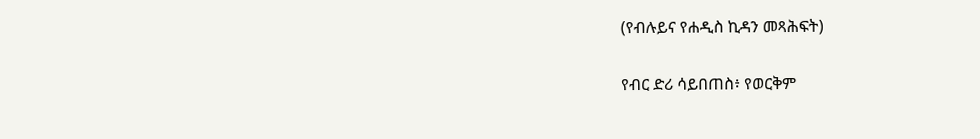(የብሉይና የሐዲስ ኪዳን መጻሕፍት)

የብር ድሪ ሳይበጠስ፥ የወርቅም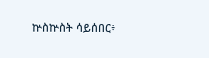ኵስኵስት ሳይሰበር፥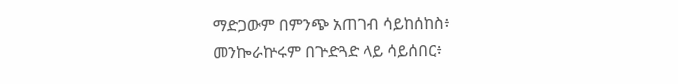ማድጋውም በምንጭ አጠገብ ሳይከሰከስ፥ መንኰራኵሩም በጕድጓድ ላይ ሳይሰበር፥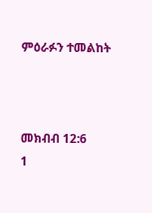ምዕራፉን ተመልከት



መክብብ 12:6
1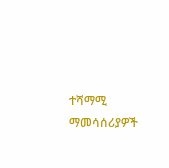ተሻማሚ ማመሳሰሪያዎች